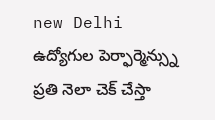new Delhi
ఉద్యోగుల పెర్ఫార్మెన్స్ను ప్రతి నెలా చెక్ చేస్తా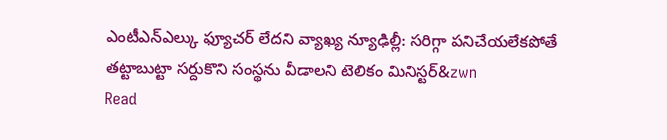ఎంటీఎన్ఎల్కు ఫ్యూచర్ లేదని వ్యాఖ్య న్యూఢిల్లీ: సరిగ్గా పనిచేయలేకపోతే తట్టాబుట్టా సర్దుకొని సంస్థను వీడాలని టెలికం మినిస్టర్&zwn
Read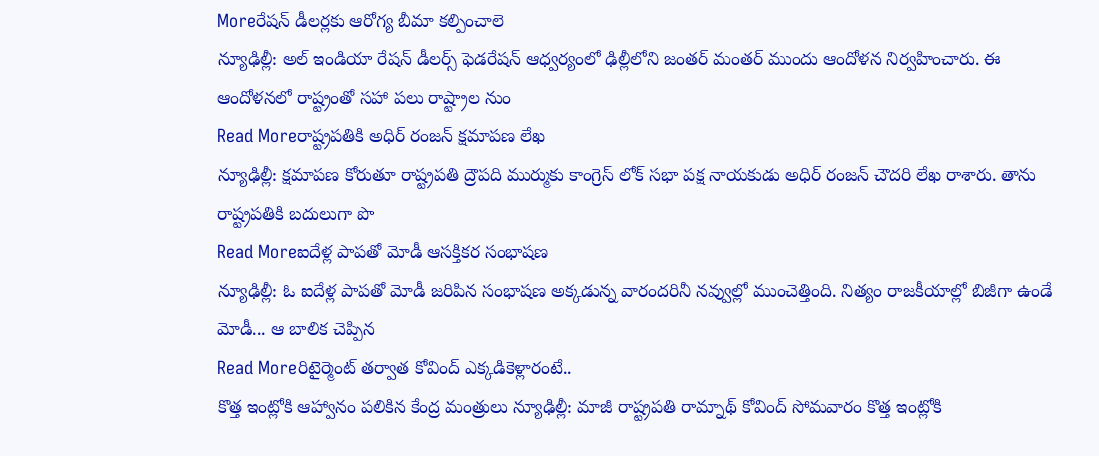Moreరేషన్ డీలర్లకు ఆరోగ్య బీమా కల్పించాలె
న్యూఢిల్లీ: అల్ ఇండియా రేషన్ డీలర్స్ ఫెడరేషన్ ఆధ్వర్యంలో ఢిల్లీలోని జంతర్ మంతర్ ముందు ఆందోళన నిర్వహించారు. ఈ ఆందోళనలో రాష్ట్రంతో సహా పలు రాష్ట్రాల నుం
Read Moreరాష్ట్రపతికి అధిర్ రంజన్ క్షమాపణ లేఖ
న్యూఢిల్లీ: క్షమాపణ కోరుతూ రాష్ట్రపతి ద్రౌపది ముర్ముకు కాంగ్రెస్ లోక్ సభా పక్ష నాయకుడు అధిర్ రంజన్ చౌదరి లేఖ రాశారు. తాను రాష్ట్రపతికి బదులుగా పొ
Read Moreఐదేళ్ల పాపతో మోడీ ఆసక్తికర సంభాషణ
న్యూఢిల్లీ: ఓ ఐదేళ్ల పాపతో మోడీ జరిపిన సంభాషణ అక్కడున్న వారందరినీ నవ్వుల్లో ముంచెత్తింది. నిత్యం రాజకీయాల్లో బిజీగా ఉండే మోడీ... ఆ బాలిక చెప్పిన
Read Moreరిటైర్మెంట్ తర్వాత కోవింద్ ఎక్కడికెళ్లారంటే..
కొత్త ఇంట్లోకి ఆహ్వానం పలికిన కేంద్ర మంత్రులు న్యూఢిల్లీ: మాజీ రాష్ట్రపతి రామ్నాథ్ కోవింద్ సోమవారం కొత్త ఇంట్లోకి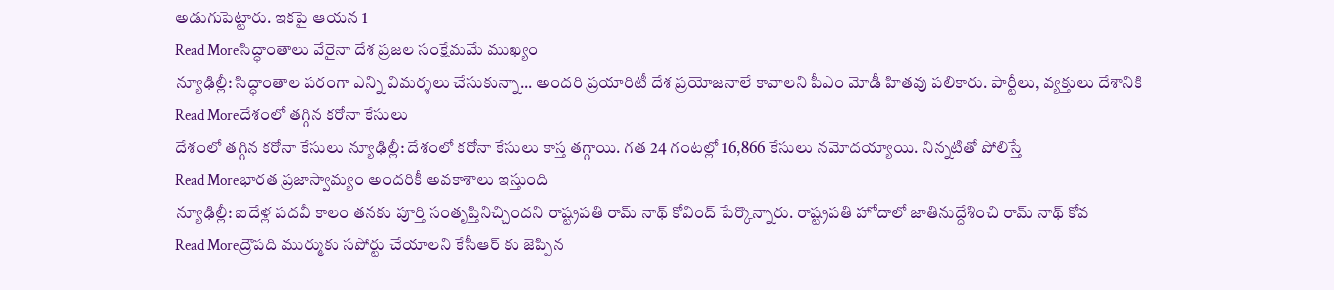అడుగుపెట్టారు. ఇకపై ఆయన 1
Read Moreసిద్ధాంతాలు వేరైనా దేశ ప్రజల సంక్షేమమే ముఖ్యం
న్యూఢిల్లీ: సిద్ధాంతాల పరంగా ఎన్ని విమర్శలు చేసుకున్నా... అందరి ప్రయారిటీ దేశ ప్రయోజనాలే కావాలని పీఎం మోడీ హితవు పలికారు. పార్టీలు, వ్యక్తులు దేశానికి
Read Moreదేశంలో తగ్గిన కరోనా కేసులు
దేశంలో తగ్గిన కరోనా కేసులు న్యూఢిల్లీ: దేశంలో కరోనా కేసులు కాస్త తగ్గాయి. గత 24 గంటల్లో 16,866 కేసులు నమోదయ్యాయి. నిన్నటితో పోలిస్తే
Read Moreభారత ప్రజాస్వామ్యం అందరికీ అవకాశాలు ఇస్తుంది
న్యూఢిల్లీ: ఐదేళ్ల పదవీ కాలం తనకు పూర్తి సంతృప్తినిచ్చిందని రాష్ట్రపతి రామ్ నాథ్ కోవింద్ పేర్కొన్నారు. రాష్ట్రపతి హోదాలో జాతినుద్దేశించి రామ్ నాథ్ కోవ
Read Moreద్రౌపది ముర్ముకు సపోర్టు చేయాలని కేసీఆర్ కు జెప్పిన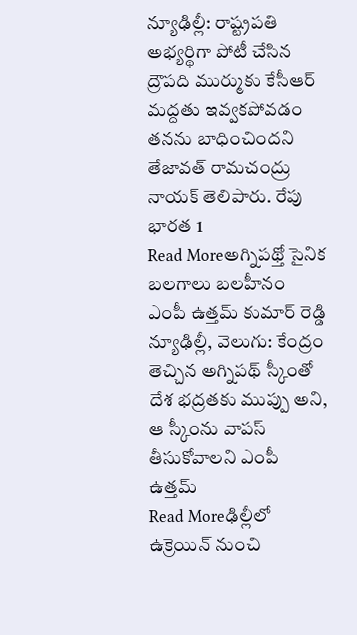న్యూఢిల్లీ: రాష్ట్రపతి అభ్యర్థిగా పోటీ చేసిన ద్రౌపది ముర్ముకు కేసీఆర్ మద్దతు ఇవ్వకపోవడం తనను బాధించిందని తేజావత్ రామచంద్రు నాయక్ తెలిపారు. రేపు భారత 1
Read Moreఅగ్నిపథ్తో సైనిక బలగాలు బలహీనం
ఎంపీ ఉత్తమ్ కుమార్ రెడ్డి న్యూఢిల్లీ, వెలుగు: కేంద్రం తెచ్చిన అగ్నిపథ్ స్కీంతో దేశ భద్రతకు ముప్పు అని, ఆ స్కీంను వాపస్ తీసుకోవాలని ఎంపీ ఉత్తమ్
Read Moreఢిల్లీలో ఉక్రెయిన్ నుంచి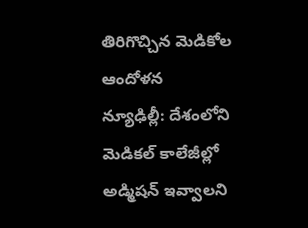తిరిగొచ్చిన మెడికోల ఆందోళన
న్యూఢిల్లీ: దేశంలోని మెడికల్ కాలేజీల్లో అడ్మిషన్ ఇవ్వాలని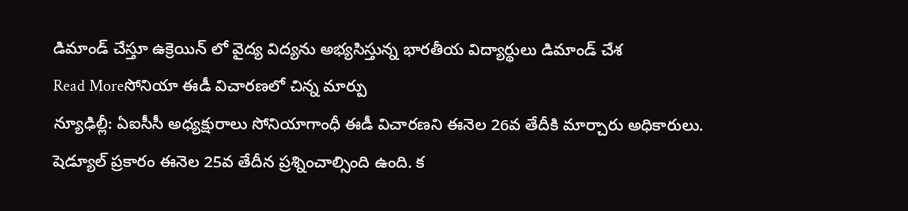డిమాండ్ చేస్తూ ఉక్రెయిన్ లో వైద్య విద్యను అభ్యసిస్తున్న భారతీయ విద్యార్థులు డిమాండ్ చేశ
Read Moreసోనియా ఈడీ విచారణలో చిన్న మార్పు
న్యూఢిల్లీ: ఏఐసీసీ అధ్యక్షురాలు సోనియాగాంధీ ఈడీ విచారణని ఈనెల 26వ తేదీకి మార్చారు అధికారులు. షెడ్యూల్ ప్రకారం ఈనెల 25వ తేదీన ప్రశ్నించాల్సింది ఉంది. క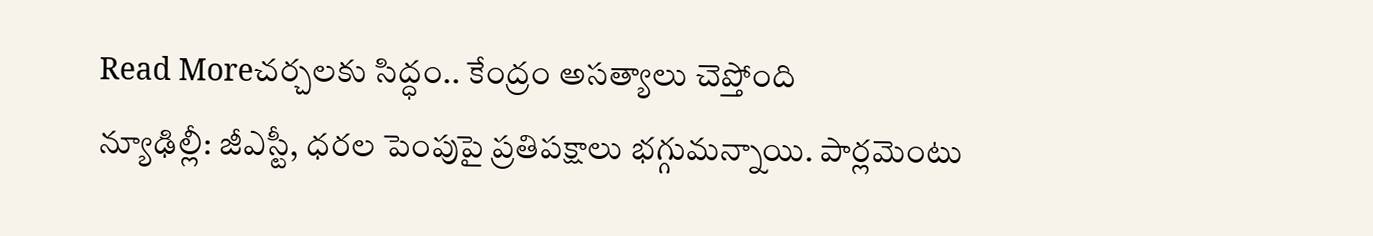Read Moreచర్చలకు సిద్ధం.. కేంద్రం అసత్యాలు చెప్తోంది
న్యూఢిల్లీ: జీఎస్టీ, ధరల పెంపుపై ప్రతిపక్షాలు భగ్గుమన్నాయి. పార్లమెంటు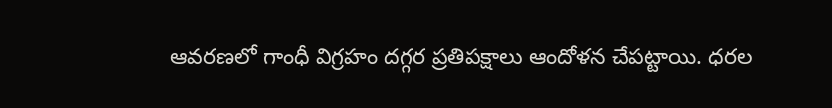ఆవరణలో గాంధీ విగ్రహం దగ్గర ప్రతిపక్షాలు ఆందోళన చేపట్టాయి. ధరల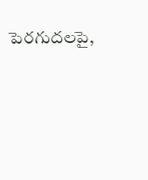పెరగుదలపై,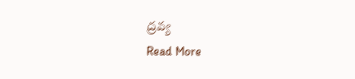ద్రవ్య
Read More